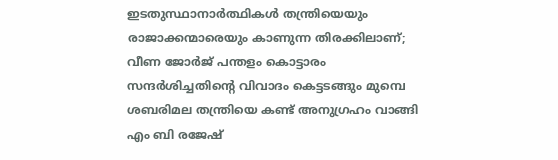ഇടതുസ്ഥാനാര്‍ത്ഥികള്‍ തന്ത്രിയെയും രാജാക്കന്മാരെയും കാണുന്ന തിരക്കിലാണ്; വീണ ജോര്‍ജ് പന്തളം കൊട്ടാരം സന്ദര്‍ശിച്ചതിന്റെ വിവാദം കെട്ടടങ്ങും മുമ്പെ ശബരിമല തന്ത്രിയെ കണ്ട് അനുഗ്രഹം വാങ്ങി എം ബി രജേഷ്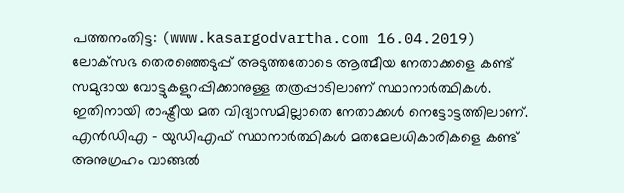പത്തനംതിട്ട: (www.kasargodvartha.com 16.04.2019) ലോക്‌സഭ തെരഞ്ഞെടുപ്പ് അടുത്തതോടെ ആത്മീയ നേതാക്കളെ കണ്ട് സമുദായ വോട്ടുകളുറപ്പിക്കാനുള്ള തത്രപ്പാടിലാണ് സ്ഥാനാര്‍ത്ഥികള്‍. ഇതിനായി രാഷ്ട്രീയ മത വിദ്യാസമില്ലാതെ നേതാക്കള്‍ നെട്ടോട്ടത്തിലാണ്. എന്‍ഡിഎ - യുഡിഎഫ് സ്ഥാനാര്‍ത്ഥികള്‍ മതമേലധികാരികളെ കണ്ട് അനുഗ്രഹം വാങ്ങല്‍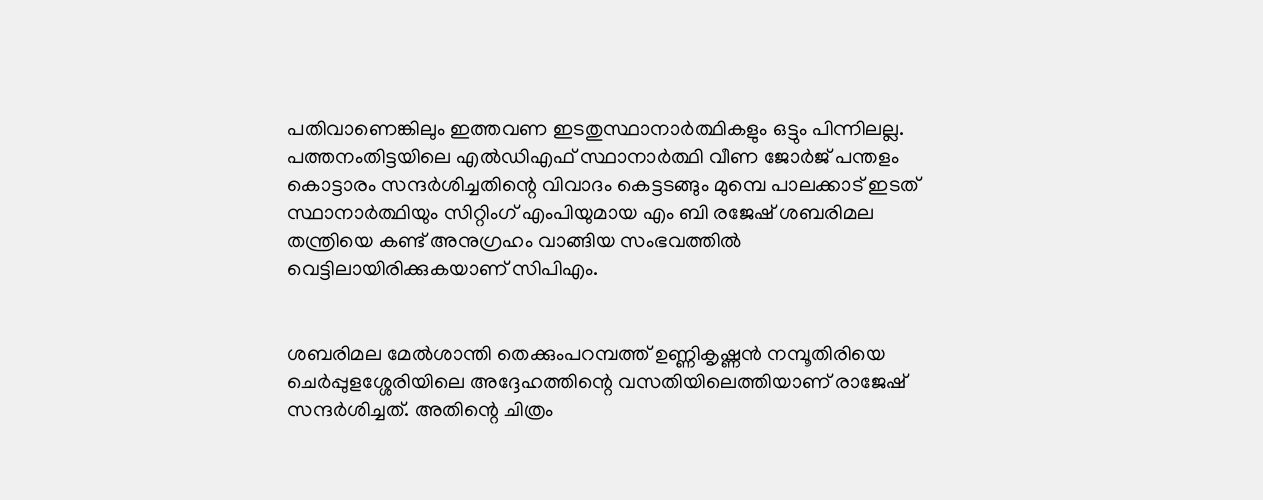പതിവാണെങ്കിലും ഇത്തവണ ഇടതുസ്ഥാനാര്‍ത്ഥികളും ഒട്ടും പിന്നിലല്ല. പത്തനംതിട്ടയിലെ എല്‍ഡിഎഫ് സ്ഥാനാര്‍ത്ഥി വീണ ജോര്‍ജ് പന്തളം കൊട്ടാരം സന്ദര്‍ശിച്ചതിന്റെ വിവാദം കെട്ടടങ്ങും മുമ്പെ പാലക്കാട് ഇടത് സ്ഥാനാര്‍ത്ഥിയും സിറ്റിംഗ് എംപിയുമായ എം ബി രജേഷ് ശബരിമല തന്ത്രിയെ കണ്ട് അനുഗ്രഹം വാങ്ങിയ സംഭവത്തില്‍ വെട്ടിലായിരിക്കുകയാണ് സിപിഎം.


ശബരിമല മേല്‍ശാന്തി തെക്കുംപറമ്പത്ത് ഉണ്ണികൃഷ്ണന്‍ നമ്പൂതിരിയെ ചെര്‍പ്പുളശ്ശേരിയിലെ അദ്ദേഹത്തിന്റെ വസതിയിലെത്തിയാണ് രാജേഷ് സന്ദര്‍ശിച്ചത്. അതിന്റെ ചിത്രം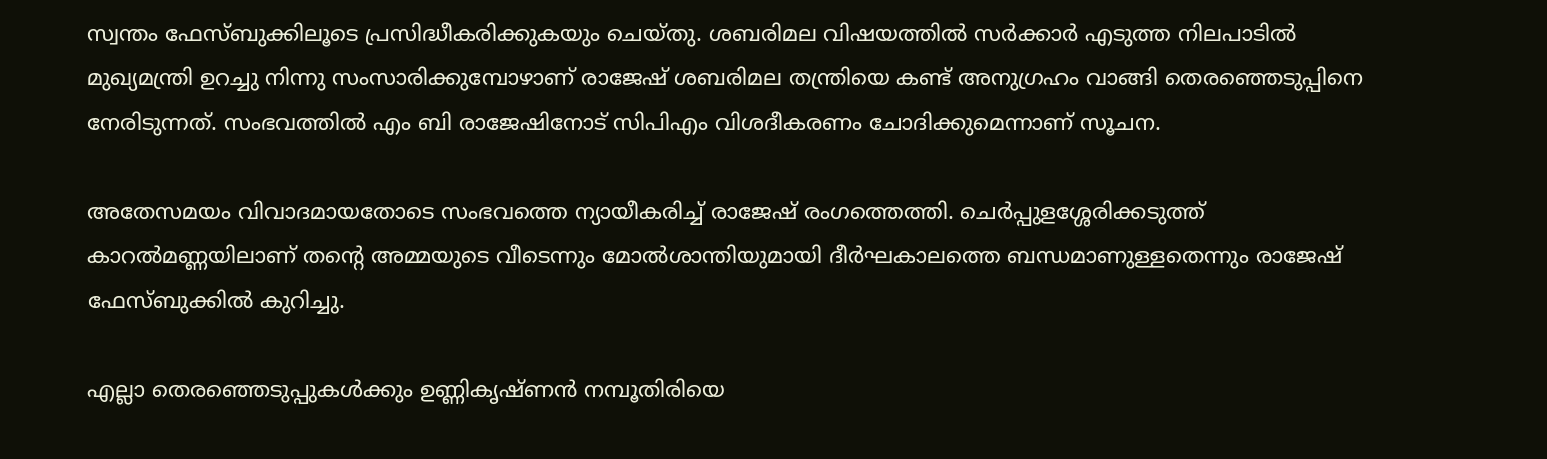സ്വന്തം ഫേസ്ബുക്കിലൂടെ പ്രസിദ്ധീകരിക്കുകയും ചെയ്തു. ശബരിമല വിഷയത്തില്‍ സര്‍ക്കാര്‍ എടുത്ത നിലപാടില്‍ മുഖ്യമന്ത്രി ഉറച്ചു നിന്നു സംസാരിക്കുമ്പോഴാണ് രാജേഷ് ശബരിമല തന്ത്രിയെ കണ്ട് അനുഗ്രഹം വാങ്ങി തെരഞ്ഞെടുപ്പിനെ നേരിടുന്നത്. സംഭവത്തില്‍ എം ബി രാജേഷിനോട് സിപിഎം വിശദീകരണം ചോദിക്കുമെന്നാണ് സൂചന.

അതേസമയം വിവാദമായതോടെ സംഭവത്തെ ന്യായീകരിച്ച് രാജേഷ് രംഗത്തെത്തി. ചെര്‍പ്പുളശ്ശേരിക്കടുത്ത് കാറല്‍മണ്ണയിലാണ് തന്റെ അമ്മയുടെ വീടെന്നും മോല്‍ശാന്തിയുമായി ദീര്‍ഘകാലത്തെ ബന്ധമാണുള്ളതെന്നും രാജേഷ് ഫേസ്ബുക്കില്‍ കുറിച്ചു.

എല്ലാ തെരഞ്ഞെടുപ്പുകള്‍ക്കും ഉണ്ണികൃഷ്ണന്‍ നമ്പൂതിരിയെ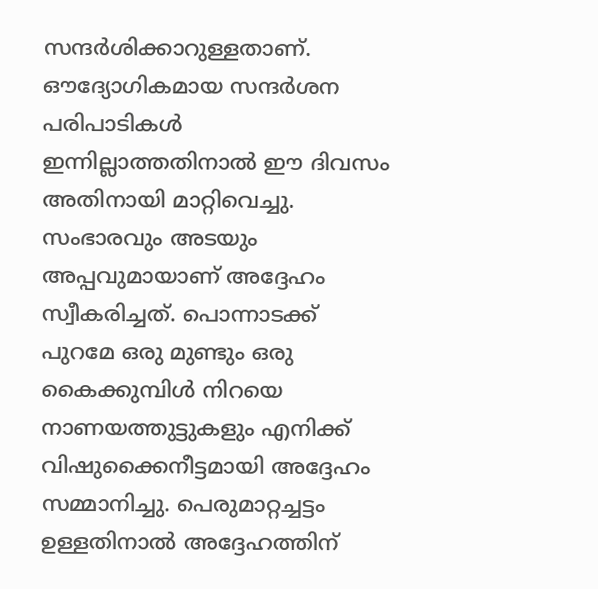സന്ദര്‍ശിക്കാറുള്ളതാണ്. ഔദ്യോഗികമായ സന്ദര്‍ശന പരിപാടികള്‍ ഇന്നില്ലാത്തതിനാല്‍ ഈ ദിവസം അതിനായി മാറ്റിവെച്ചു. സംഭാരവും അടയും അപ്പവുമായാണ് അദ്ദേഹം സ്വീകരിച്ചത്. പൊന്നാടക്ക് പുറമേ ഒരു മുണ്ടും ഒരു കൈക്കുമ്പിള്‍ നിറയെ നാണയത്തുട്ടുകളും എനിക്ക് വിഷുക്കൈനീട്ടമായി അദ്ദേഹം സമ്മാനിച്ചു. പെരുമാറ്റച്ചട്ടം ഉള്ളതിനാല്‍ അദ്ദേഹത്തിന്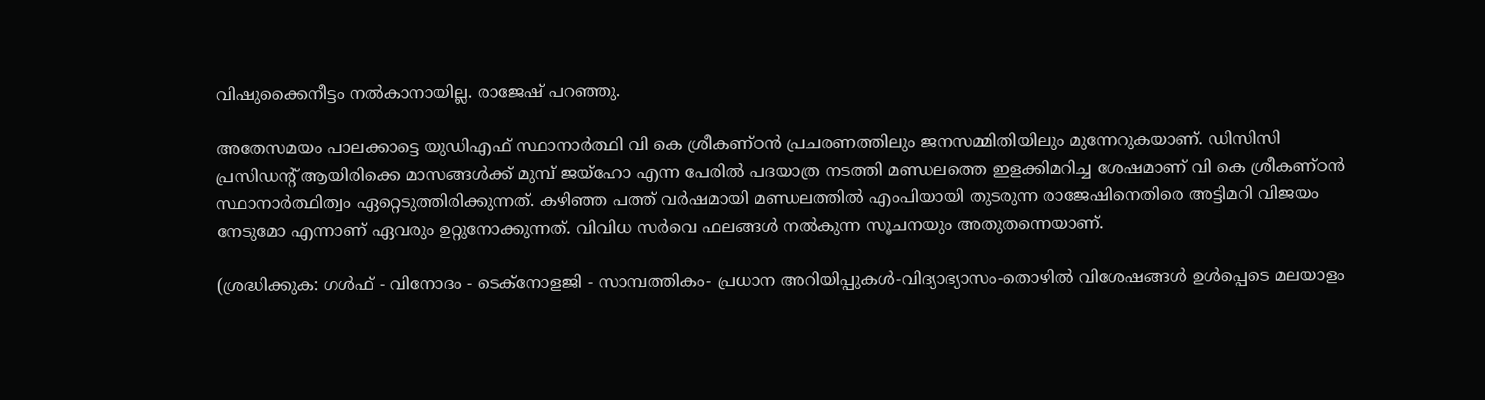വിഷുക്കൈനീട്ടം നല്‍കാനായില്ല. രാജേഷ് പറഞ്ഞു.

അതേസമയം പാലക്കാട്ടെ യുഡിഎഫ് സ്ഥാനാര്‍ത്ഥി വി കെ ശ്രീകണ്ഠന്‍ പ്രചരണത്തിലും ജനസമ്മിതിയിലും മുന്നേറുകയാണ്. ഡിസിസി പ്രസിഡന്റ് ആയിരിക്കെ മാസങ്ങള്‍ക്ക് മുമ്പ് ജയ്‌ഹോ എന്ന പേരില്‍ പദയാത്ര നടത്തി മണ്ഡലത്തെ ഇളക്കിമറിച്ച ശേഷമാണ് വി കെ ശ്രീകണ്ഠന്‍ സ്ഥാനാര്‍ത്ഥിത്വം ഏറ്റെടുത്തിരിക്കുന്നത്. കഴിഞ്ഞ പത്ത് വര്‍ഷമായി മണ്ഡലത്തില്‍ എംപിയായി തുടരുന്ന രാജേഷിനെതിരെ അട്ടിമറി വിജയം നേടുമോ എന്നാണ് ഏവരും ഉറ്റുനോക്കുന്നത്. വിവിധ സര്‍വെ ഫലങ്ങള്‍ നല്‍കുന്ന സൂചനയും അതുതന്നെയാണ്.

(ശ്രദ്ധിക്കുക: ഗൾഫ് - വിനോദം - ടെക്നോളജി - സാമ്പത്തികം- പ്രധാന അറിയിപ്പുകൾ-വിദ്യാഭ്യാസം-തൊഴിൽ വിശേഷങ്ങൾ ഉൾപ്പെടെ മലയാളം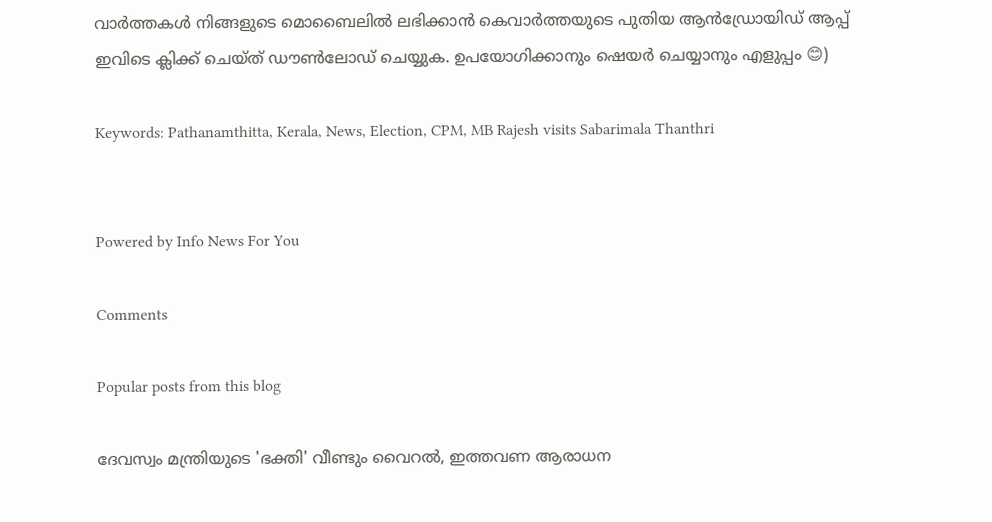വാർത്തകൾ നിങ്ങളുടെ മൊബൈലിൽ ലഭിക്കാൻ കെവാർത്തയുടെ പുതിയ ആൻഡ്രോയിഡ് ആപ്പ് ഇവിടെ ക്ലിക്ക് ചെയ്ത് ഡൗൺലോഡ് ചെയ്യുക. ഉപയോഗിക്കാനും ഷെയർ ചെയ്യാനും എളുപ്പം 😊)

Keywords: Pathanamthitta, Kerala, News, Election, CPM, MB Rajesh visits Sabarimala Thanthri


Powered by Info News For You

Comments

Popular posts from this blog

ദേവസ്വം മന്ത്രിയുടെ 'ഭക്തി' വീണ്ടും വൈറല്‍, ഇത്തവണ ആരാധന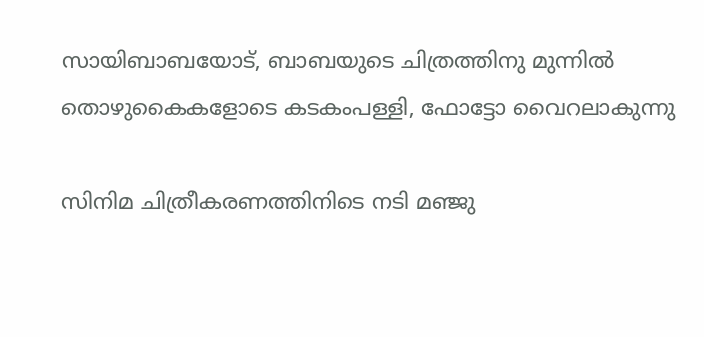സായിബാബയോട്, ബാബയുടെ ചിത്രത്തിനു മുന്നില്‍ തൊഴുകൈകളോടെ കടകംപള്ളി, ഫോട്ടോ വൈറലാകുന്നു

സിനിമ ചിത്രീകരണത്തിനിടെ നടി മഞ്ജു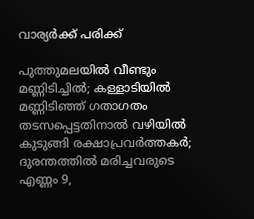വാര്യര്‍ക്ക് പരിക്ക്

പുത്തുമലയില്‍ വീണ്ടും മണ്ണിടിച്ചില്‍; കള്ളാടിയില്‍ മണ്ണിടിഞ്ഞ് ഗതാഗതം തടസപ്പെട്ടതിനാല്‍ വഴിയില്‍ കുടുങ്ങി രക്ഷാപ്രവര്‍ത്തകര്‍; ദുരന്തത്തില്‍ മരിച്ചവരുടെ എണ്ണം 9,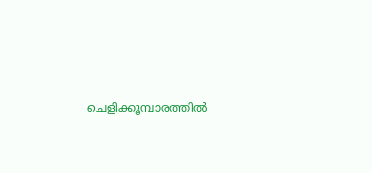ചെളിക്കൂമ്പാരത്തില്‍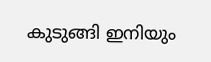കുടുങ്ങി ഇനിയും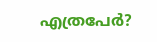എത്രപേര്‍?